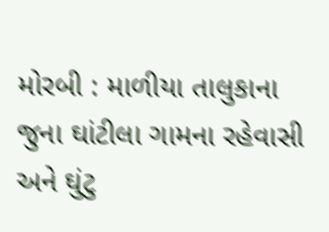મોરબી : માળીયા તાલુકાના જુના ઘાંટીલા ગામના રહેવાસી અને ઘુંટુ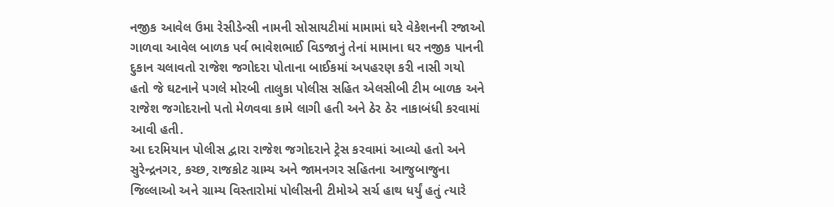નજીક આવેલ ઉમા રેસીડેન્સી નામની સોસાયટીમાં મામામાં ઘરે વેકેશનની રજાઓ ગાળવા આવેલ બાળક પર્વ ભાવેશભાઈ વિડજાનું તેનાં મામાના ઘર નજીક પાનની દુકાન ચલાવતો રાજેશ જગોદરા પોતાના બાઈકમાં અપહરણ કરી નાસી ગયો હતો જે ઘટનાને પગલે મોરબી તાલુકા પોલીસ સહિત એલસીબી ટીમ બાળક અને રાજેશ જગોદરાનો પતો મેળવવા કામે લાગી હતી અને ઠેર ઠેર નાકાબંધી કરવામાં આવી હતી.
આ દરમિયાન પોલીસ દ્વારા રાજેશ જગોદરાને ટ્રેસ કરવામાં આવ્યો હતો અને સુરેન્દ્રનગર, કચ્છ, રાજકોટ ગ્રામ્ય અને જામનગર સહિતના આજુબાજુના જિલ્લાઓ અને ગ્રામ્ય વિસ્તારોમાં પોલીસની ટીમોએ સર્ચ હાથ ધર્યું હતું ત્યારે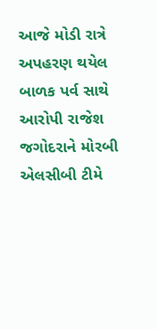આજે મોડી રાત્રે અપહરણ થયેલ બાળક પર્વ સાથે આરોપી રાજેશ જગોદરાને મોરબી એલસીબી ટીમે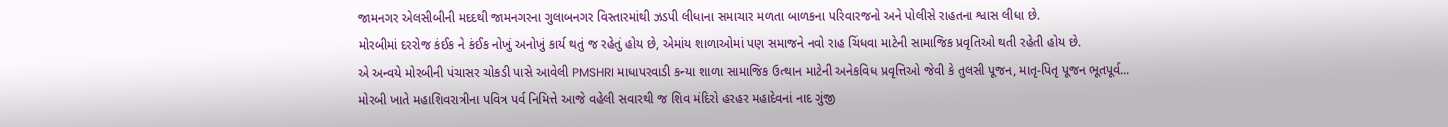જામનગર એલસીબીની મદદથી જામનગરના ગુલાબનગર વિસ્તારમાંથી ઝડપી લીધાના સમાચાર મળતા બાળકના પરિવારજનો અને પોલીસે રાહતના શ્વાસ લીધા છે.
મોરબીમાં દરરોજ કંઈક ને કંઈક નોખું અનોખું કાર્ય થતું જ રહેતું હોય છે, એમાંય શાળાઓમાં પણ સમાજને નવો રાહ ચિંધવા માટેની સામાજિક પ્રવૃતિઓ થતી રહેતી હોય છે.
એ અન્વયે મોરબીની પંચાસર ચોકડી પાસે આવેલી PMSHRI માધાપરવાડી કન્યા શાળા સામાજિક ઉત્થાન માટેની અનેકવિધ પ્રવૃત્તિઓ જેવી કે તુલસી પૂજન, માતૃ-પિતૃ પૂજન ભૂતપૂર્વ...
મોરબી ખાતે મહાશિવરાત્રીના પવિત્ર પર્વ નિમિત્તે આજે વહેલી સવારથી જ શિવ મંદિરો હરહર મહાદેવનાં નાદ ગુંજી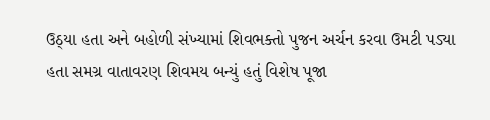ઉઠ્યા હતા અને બહોળી સંખ્યામાં શિવભક્તો પુજન અર્ચન કરવા ઉમટી પડ્યા હતા સમગ્ર વાતાવરણ શિવમય બન્યું હતું વિશેષ પૂજા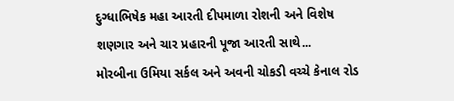દુગ્ધાભિષેક મહા આરતી દીપમાળા રોશની અને વિશેષ શણગાર અને ચાર પ્રહારની પૂજા આરતી સાથે...
મોરબીના ઉમિયા સર્કલ અને અવની ચોકડી વચ્ચે કેનાલ રોડ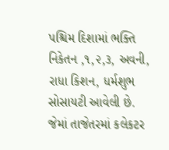પશ્ચિમ દિશામાં ભક્તિ નિકેતન ,૧,૨,૩, અવની, રાધા કિશન, ધર્મશુભ સોસાયટી આવેલી છે. જેમાં તાજેતરમાં કલેકટર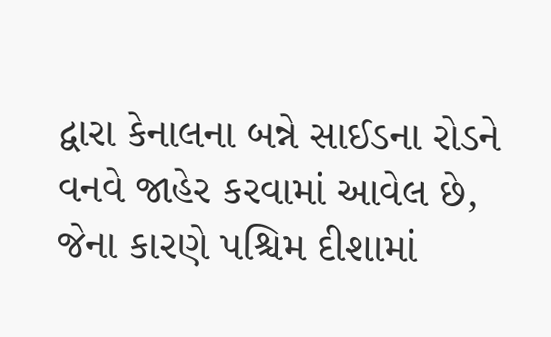દ્વારા કેનાલના બન્ને સાઈડના રોડને વનવે જાહેર કરવામાં આવેલ છે, જેના કારણે પશ્ચિમ દીશામાં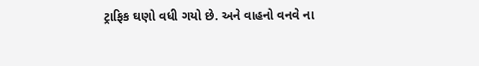ટ્રાફિક ઘણો વધી ગયો છે. અને વાહનો વનવે ના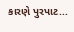કારણે પુરપાટ...